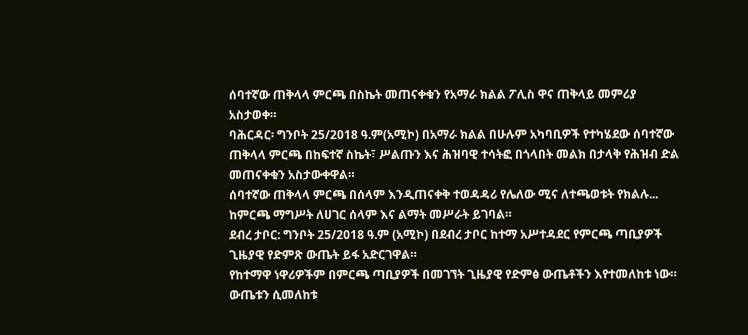ሰባተኛው ጠቅላላ ምርጫ በስኬት መጠናቀቁን የአማራ ክልል ፖሊስ ዋና ጠቅላይ መምሪያ አስታወቀ።
ባሕርዳር፡ ግንቦት 25/2018 ዓ.ም(አሚኮ) በአማራ ክልል በሁሉም አካባቢዎች የተካሄደው ሰባተኛው ጠቅላላ ምርጫ በከፍተኛ ስኬት፣ ሥልጡን እና ሕዝባዊ ተሳትፎ በጎላበት መልክ በታላቅ የሕዝብ ድል መጠናቀቁን አስታውቀዋል።
ሰባተኛው ጠቅላላ ምርጫ በሰላም እንዲጠናቀቅ ተወዳዳሪ የሌለው ሚና ለተጫወቱት የክልሉ...
ከምርጫ ማግሥት ለሀገር ሰላም እና ልማት መሥራት ይገባል።
ደብረ ታቦር: ግንቦት 25/2018 ዓ.ም (አሚኮ) በደብረ ታቦር ከተማ አሥተዳደር የምርጫ ጣቢያዎች ጊዜያዊ የድምጽ ውጤት ይፋ አድርገዋል።
የከተማዋ ነዋሪዎችም በምርጫ ጣቢያዎች በመገኘት ጊዜያዊ የድምፅ ውጤቶችን እየተመለከቱ ነው።
ውጤቱን ሲመለከቱ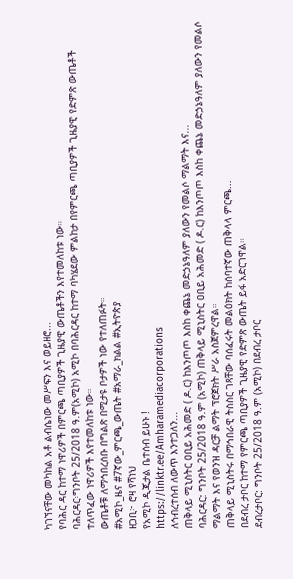ካገኘናቸው መካከል አቶ ልብሴነው መሥፍን እና ወይዘሮ...
የባሕር ዳር ከተማ ነዋሪዎች በምርጫ ጣቢያዎች ጊዜያዊ ውጤቶችን እየተመለከቱ ነው።
ባሕርዳር፡ግንቦት 25/2018 ዓ.ም(አሚኮ) አሚኮ በባሕርዳር ከተማ ባካሄደው ምልከታ በየምርጫ ጣቢያዎች ጊዜያዊ የድምጽ ውጤቶች ተለጥፈው ነዋሪዎች እየተመለከቱ ነው።
ውጤቶቹ ለማኅበረሰቡ በግልጽ በሚታዩ ቦታዎች ነው የተለጠፉት።
#አሚኮ_ዜና #7ኛው_ምርጫ_ውጤት #አማራ_ክልል #ኢትዮጵያ
ዘጋቢ፦ ሮዛ የሻነህ
የአሚኮ ዲጂታል ቤተሰብ ይሁኑ !
https://linktr.ee/Amharamediacorporations
ለኅብረተሰብ ለውጥ እንተጋለን...
ጠቅላይ ሚኒስትር ዐቢይ አሕመድ ( ዶ.ር) ከእንጦጦ እስከ ቀጨኔ መድኃኔዓለም ያለውን የመልሶ ማልማት እና...
ባሕርዳር: ግንቦት 25/2018 ዓ.ም (አሚኮ) ጠቅላይ ሚኒስትር ዐቢይ አሕመድ ( ዶ.ር) ከእንጦጦ እስከ ቀጨኔ መድኃኔዓለም ያለውን የመልሶ ማልማት እና የወንዝ ዳርቻ ልማት ፕሮጀክት ሥራ አስጀምረዋል።
ጠቅላይ ሚኒስትሩ በማኅበራዊ ትስስር ገጻቸው ባሰፈሩት መልዕክት ከሰባተኛው ጠቅላላ ምርጫ...
በደብረ ታቦር ከተማ የምርጫ ጣቢያዎች ጊዜያዊ የድምጽ ውጤት ይፋ አድርገዋል።
ደብረታቦር: ግንቦት 25/2018 ዓ.ም (አሚኮ) በደብረ ታቦር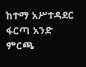ከተማ አሥተዳደር ፋርጣ አንድ ምርጫ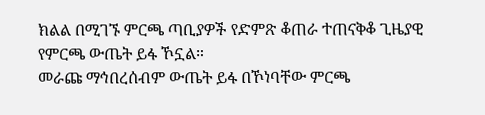ክልል በሚገኙ ምርጫ ጣቢያዎች የድምጽ ቆጠራ ተጠናቅቆ ጊዜያዊ የምርጫ ውጤት ይፋ ኾኗል።
መራጩ ማኅበረሰብም ውጤት ይፋ በኾነባቸው ምርጫ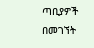ጣቢያዎች በመገኘት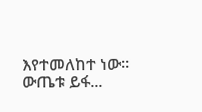እየተመለከተ ነው።
ውጤቱ ይፋ...